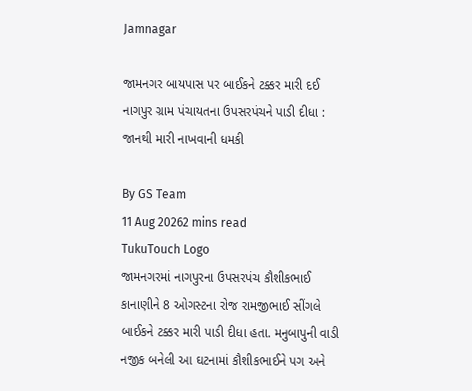Jamnagar

જામનગર બાયપાસ પર બાઈકને ટક્કર મારી દઈ નાગપુર ગ્રામ પંચાયતના ઉપસરપંચને પાડી દીધા : જાનથી મારી નાખવાની ધમકી

By GS Team
11 Aug 20262 mins read
TukuTouch Logo
જામનગરમાં નાગપુરના ઉપસરપંચ કૌશીકભાઈ કાનાણીને 8 ઓગસ્ટના રોજ રામજીભાઈ સીંગલે બાઈકને ટક્કર મારી પાડી દીધા હતા. મનુબાપુની વાડી નજીક બનેલી આ ઘટનામાં કૌશીકભાઈને પગ અને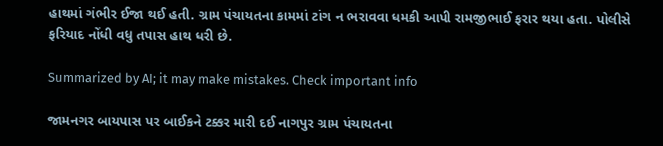હાથમાં ગંભીર ઈજા થઈ હતી. ગ્રામ પંચાયતના કામમાં ટાંગ ન ભરાવવા ધમકી આપી રામજીભાઈ ફરાર થયા હતા. પોલીસે ફરિયાદ નોંધી વધુ તપાસ હાથ ધરી છે.

Summarized by AI; it may make mistakes. Check important info

જામનગર બાયપાસ પર બાઈકને ટક્કર મારી દઈ નાગપુર ગ્રામ પંચાયતના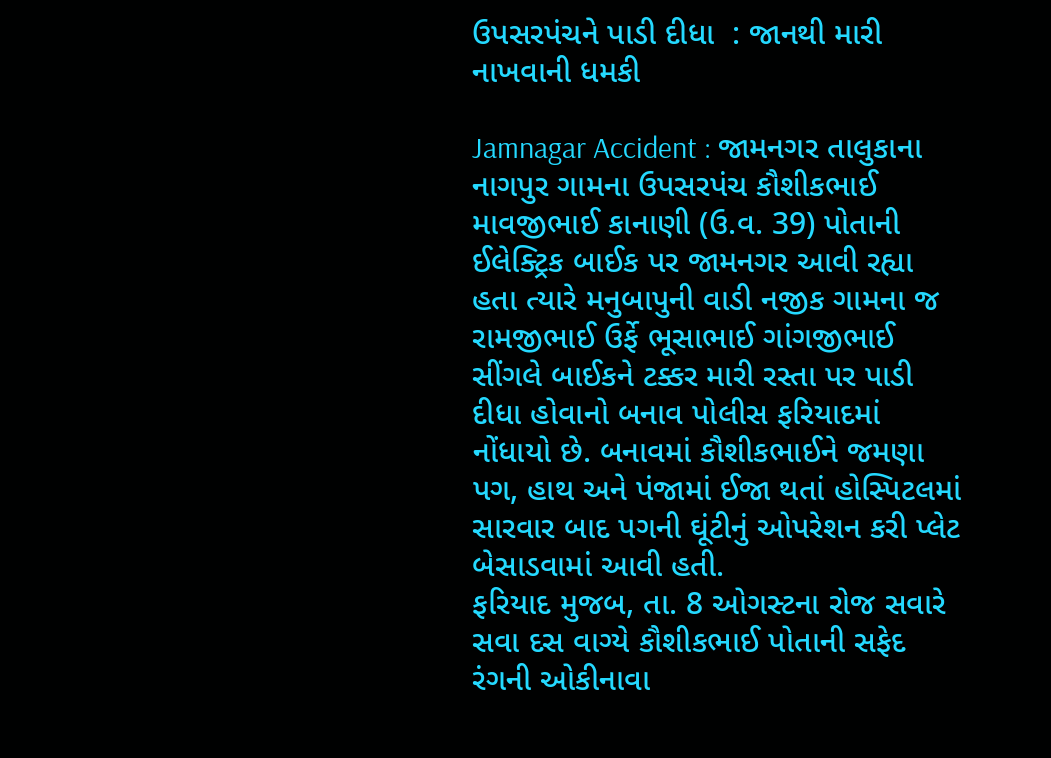ઉપસરપંચને પાડી દીધા  : જાનથી મારી નાખવાની ધમકી

Jamnagar Accident : જામનગર તાલુકાના નાગપુર ગામના ઉપસરપંચ કૌશીકભાઈ માવજીભાઈ કાનાણી (ઉ.વ. 39) પોતાની ઈલેક્ટ્રિક બાઈક પર જામનગર આવી રહ્યા હતા ત્યારે મનુબાપુની વાડી નજીક ગામના જ રામજીભાઈ ઉર્ફે ભૂસાભાઈ ગાંગજીભાઈ સીંગલે બાઈકને ટક્કર મારી રસ્તા પર પાડી દીધા હોવાનો બનાવ પોલીસ ફરિયાદમાં નોંધાયો છે. બનાવમાં કૌશીકભાઈને જમણા પગ, હાથ અને પંજામાં ઈજા થતાં હોસ્પિટલમાં સારવાર બાદ પગની ઘૂંટીનું ઓપરેશન કરી પ્લેટ બેસાડવામાં આવી હતી.
ફરિયાદ મુજબ, તા. 8 ઓગસ્ટના રોજ સવારે સવા દસ વાગ્યે કૌશીકભાઈ પોતાની સફેદ રંગની ઓકીનાવા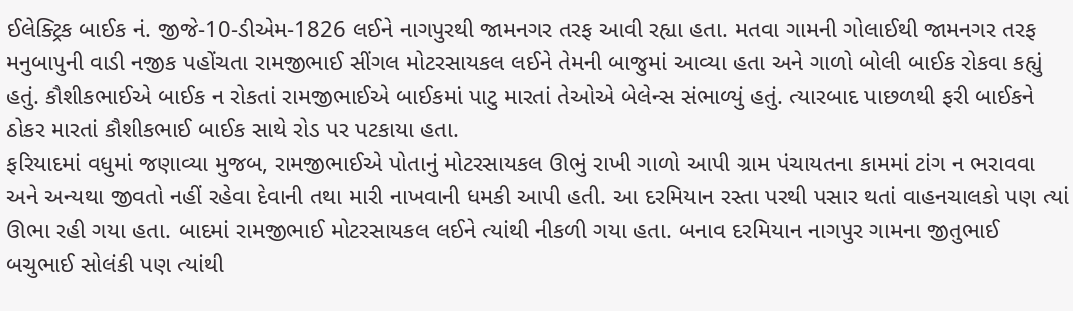ઈલેક્ટ્રિક બાઈક નં. જીજે-10-ડીએમ-1826 લઈને નાગપુરથી જામનગર તરફ આવી રહ્યા હતા. મતવા ગામની ગોલાઈથી જામનગર તરફ મનુબાપુની વાડી નજીક પહોંચતા રામજીભાઈ સીંગલ મોટરસાયકલ લઈને તેમની બાજુમાં આવ્યા હતા અને ગાળો બોલી બાઈક રોકવા કહ્યું હતું. કૌશીકભાઈએ બાઈક ન રોકતાં રામજીભાઈએ બાઈકમાં પાટુ મારતાં તેઓએ બેલેન્સ સંભાળ્યું હતું. ત્યારબાદ પાછળથી ફરી બાઈકને ઠોકર મારતાં કૌશીકભાઈ બાઈક સાથે રોડ પર પટકાયા હતા.
ફરિયાદમાં વધુમાં જણાવ્યા મુજબ, રામજીભાઈએ પોતાનું મોટરસાયકલ ઊભું રાખી ગાળો આપી ગ્રામ પંચાયતના કામમાં ટાંગ ન ભરાવવા અને અન્યથા જીવતો નહીં રહેવા દેવાની તથા મારી નાખવાની ધમકી આપી હતી. આ દરમિયાન રસ્તા પરથી પસાર થતાં વાહનચાલકો પણ ત્યાં ઊભા રહી ગયા હતા. બાદમાં રામજીભાઈ મોટરસાયકલ લઈને ત્યાંથી નીકળી ગયા હતા. બનાવ દરમિયાન નાગપુર ગામના જીતુભાઈ બચુભાઈ સોલંકી પણ ત્યાંથી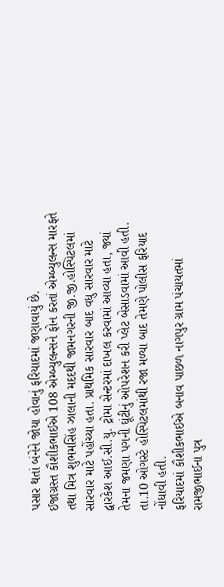પસાર થતાં બંનેને જોયા હોવાનું ફરિયાદમાં જણાવાયું છે.
ઈજાગ્રસ્ત કૌશીકભાઈએ 108 એમ્બ્યુલન્સને ફોન કરતાં એમ્બ્યુલન્સ મારફતે તથા મિત્ર શુભમસિંહ ઝાલાની મદદથી જામનગરની જી.જી.હોસ્પિટલમાં સારવાર માટે પહોંચ્યા હતા. પ્રાથમિક સારવાર બાદ વધુ સારવાર માટે દ્વારકેશ આઈ.સી.યુ. ટ્રોમા સેન્ટરમાં દાખલ કરવામાં આવ્યા હતા, જ્યાં તેમના જમણા પગની ઘૂંટીનું ઓપરેશન કરી પ્લેટ બેસાડવામાં આવી હતી. તા.10 ઓગસ્ટે હોસ્પિટલમાંથી રજા મળ્યા બાદ તેમણે પોલીસ ફરિયાદ નોંધાવી હતી.
ફરિયાદમાં કૌશીકભાઈએ બનાવ પાછળ નાગપુર ગ્રામ પંચાયતમાં રામજીભાઈના પુત્ર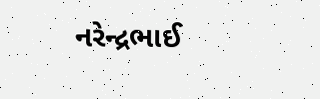નરેન્દ્રભાઈ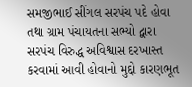સમજીભાઈ સીંગલ સરપંચ પદે હોવા તથા ગ્રામ પંચાયતના સભ્યો દ્વારા સરપંચ વિરુદ્ધ અવિશ્વાસ દરખાસ્ત કરવામાં આવી હોવાનો મુદ્દો કારણભૂત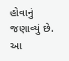હોવાનું જણાવ્યું છે. આ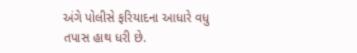અંગે પોલીસે ફરિયાદના આધારે વધુ તપાસ હાથ ધરી છે.